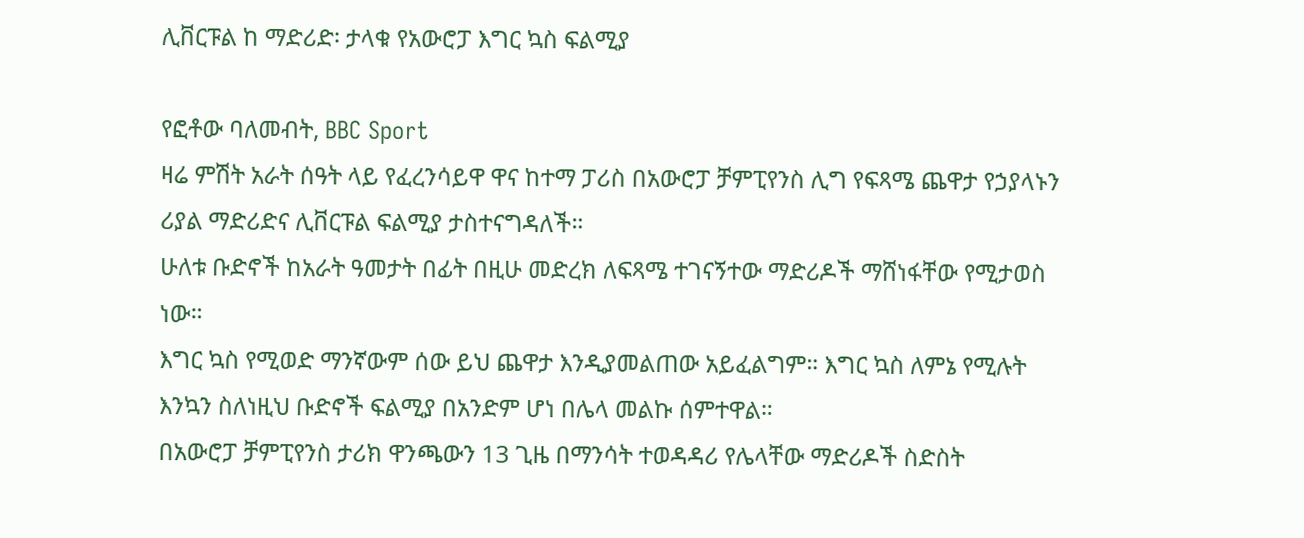ሊቨርፑል ከ ማድሪድ፡ ታላቁ የአውሮፓ እግር ኳስ ፍልሚያ

የፎቶው ባለመብት, BBC Sport
ዛሬ ምሽት አራት ሰዓት ላይ የፈረንሳይዋ ዋና ከተማ ፓሪስ በአውሮፓ ቻምፒየንስ ሊግ የፍጻሜ ጨዋታ የኃያላኑን ሪያል ማድሪድና ሊቨርፑል ፍልሚያ ታስተናግዳለች።
ሁለቱ ቡድኖች ከአራት ዓመታት በፊት በዚሁ መድረክ ለፍጻሜ ተገናኝተው ማድሪዶች ማሸነፋቸው የሚታወስ ነው።
እግር ኳስ የሚወድ ማንኛውም ሰው ይህ ጨዋታ እንዲያመልጠው አይፈልግም። እግር ኳስ ለምኔ የሚሉት እንኳን ስለነዚህ ቡድኖች ፍልሚያ በአንድም ሆነ በሌላ መልኩ ሰምተዋል።
በአውሮፓ ቻምፒየንስ ታሪክ ዋንጫውን 13 ጊዜ በማንሳት ተወዳዳሪ የሌላቸው ማድሪዶች ስድስት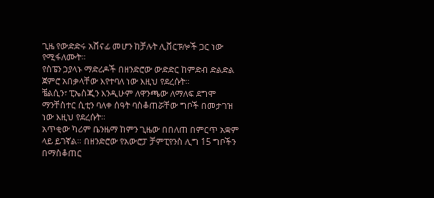ጊዜ የውድድሩ አሸናፊ መሆን ከቻሉት ሊቨርፑሎች ጋር ነው የሚፋለሙት።
የስፔን ኃያላኑ ማድሪዶች በዘንድሮው ውድድር ከምድብ ድልድል ጀምሮ አበቃላቸው እየተባለ ነው እዚህ የደረሱት።
ቼልሲን፣ ፒኤስጂን እንዲሁም ለዋንጫው ለማለፍ ደግሞ ማንቸስተር ሲቲን ባለቀ ሰዓት ባስቆጠሯቸው ግቦች በመታገዝ ነው እዚህ የደረሱት።
አጥቂው ካሪም ቤንዜማ ከምን ጊዜው በበለጠ በምርጥ አቋም ላይ ይገኛል። በዘንድሮው የአውሮፓ ቻምፒየንስ ሊግ 15 ግቦችን በማስቆጠር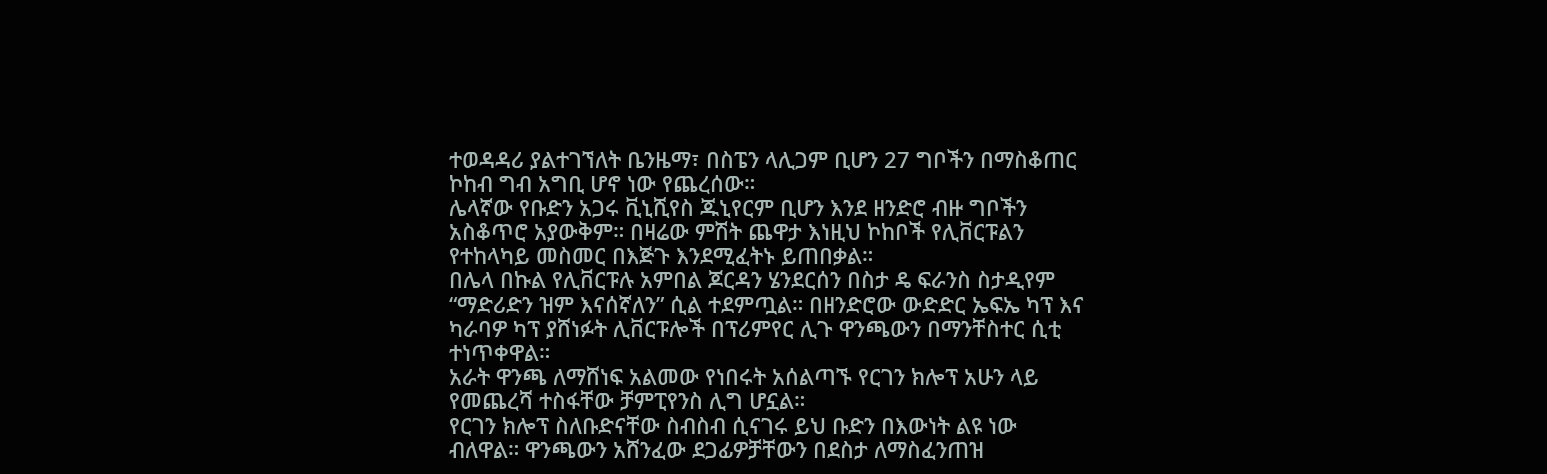ተወዳዳሪ ያልተገኘለት ቤንዜማ፣ በስፔን ላሊጋም ቢሆን 27 ግቦችን በማስቆጠር ኮከብ ግብ አግቢ ሆኖ ነው የጨረሰው።
ሌላኛው የቡድን አጋሩ ቪኒሺየስ ጁኒየርም ቢሆን እንደ ዘንድሮ ብዙ ግቦችን አስቆጥሮ አያውቅም። በዛሬው ምሽት ጨዋታ እነዚህ ኮከቦች የሊቨርፑልን የተከላካይ መስመር በእጅጉ እንደሚፈትኑ ይጠበቃል።
በሌላ በኩል የሊቨርፑሉ አምበል ጆርዳን ሄንደርሰን በስታ ዴ ፍራንስ ስታዲየም “ማድሪድን ዝም እናሰኛለን” ሲል ተደምጧል። በዘንድሮው ውድድር ኤፍኤ ካፕ እና ካራባዎ ካፕ ያሸነፉት ሊቨርፑሎች በፕሪምየር ሊጉ ዋንጫውን በማንቸስተር ሲቲ ተነጥቀዋል።
አራት ዋንጫ ለማሸነፍ አልመው የነበሩት አሰልጣኙ የርገን ክሎፕ አሁን ላይ የመጨረሻ ተስፋቸው ቻምፒየንስ ሊግ ሆኗል።
የርገን ክሎፕ ስለቡድናቸው ስብስብ ሲናገሩ ይህ ቡድን በእውነት ልዩ ነው ብለዋል። ዋንጫውን አሸንፈው ደጋፊዎቻቸውን በደስታ ለማስፈንጠዝ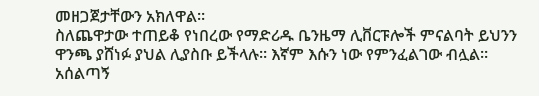መዘጋጀታቸውን አክለዋል።
ስለጨዋታው ተጠይቆ የነበረው የማድሪዱ ቤንዜማ ሊቨርፑሎች ምናልባት ይህንን ዋንጫ ያሸነፉ ያህል ሊያስቡ ይችላሉ። እኛም እሱን ነው የምንፈልገው ብሏል።
አሰልጣኝ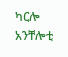ካርሎ አንቸሎቲ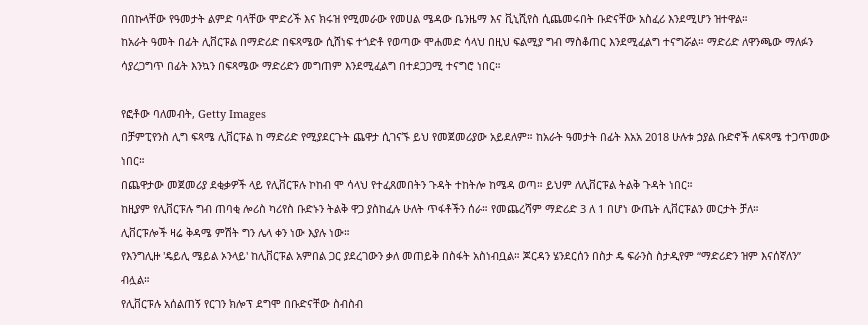በበኩላቸው የዓመታት ልምድ ባላቸው ሞድሪች እና ክሩዝ የሚመራው የመሀል ሜዳው ቤንዜማ እና ቪኒሺየስ ሲጨመሩበት ቡድናቸው አስፈሪ እንደሚሆን ዝተዋል።
ከአራት ዓመት በፊት ሊቨርፑል በማድሪድ በፍጻሜው ሲሸነፍ ተጎድቶ የወጣው ሞሐመድ ሳላህ በዚህ ፍልሚያ ግብ ማስቆጠር እንደሚፈልግ ተናግሯል። ማድሪድ ለዋንጫው ማለፉን ሳያረጋግጥ በፊት እንኳን በፍጻሜው ማድሪድን መግጠም እንደሚፈልግ በተደጋጋሚ ተናግሮ ነበር።

የፎቶው ባለመብት, Getty Images
በቻምፒየንስ ሊግ ፍጻሜ ሊቨርፑል ከ ማድሪድ የሚያደርጉት ጨዋታ ሲገናኙ ይህ የመጀመሪያው አይደለም። ከአራት ዓመታት በፊት እአአ 2018 ሁሉቱ ኃያል ቡድኖች ለፍጻሜ ተጋጥመው ነበር።
በጨዋታው መጀመሪያ ደቂቃዎች ላይ የሊቨርፑሉ ኮከብ ሞ ሳላህ የተፈጸመበትን ጉዳት ተከትሎ ከሜዳ ወጣ። ይህም ለሊቨርፑል ትልቅ ጉዳት ነበር።
ከዚያም የሊቨርፑሉ ግብ ጠባቂ ሎሪስ ካሪየስ ቡድኑን ትልቅ ዋጋ ያስከፈሉ ሁለት ጥፋቶችን ሰራ። የመጨረሻም ማድሪድ 3 ለ 1 በሆነ ውጤት ሊቨርፑልን መርታት ቻለ።
ሊቨርፑሎች ዛሬ ቅዳሜ ምሽት ግን ሌላ ቀን ነው እያሉ ነው።
የእንግሊዙ 'ዴይሊ ሜይል ኦንላይ' ከሊቨርፑል አምበል ጋር ያደረገውን ቃለ መጠይቅ በስፋት አስነብቧል። ጆርዳን ሄንደርሰን በስታ ዴ ፍራንስ ስታዲየም “ማድሪድን ዝም እናሰኛለን” ብሏል።
የሊቨርፑሉ አሰልጠኝ የርገን ክሎፕ ደግሞ በቡድናቸው ስብስብ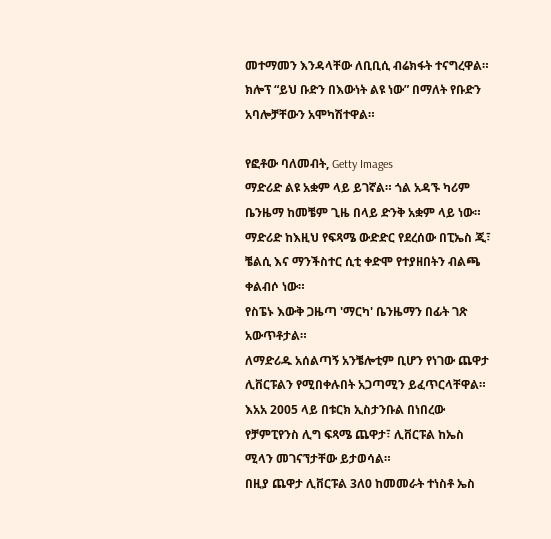መተማመን እንዳላቸው ለቢቢሲ ብሬክፋት ተናግረዋል።
ክሎፕ “ይህ ቡድን በእውነት ልዩ ነው” በማለት የቡድን አባሎቻቸውን አሞካሽተዋል።

የፎቶው ባለመብት, Getty Images
ማድሪድ ልዩ አቋም ላይ ይገኛል። ጎል አዳኙ ካሪም ቤንዜማ ከመቼም ጊዜ በላይ ድንቅ አቋም ላይ ነው።
ማድሪድ ከእዚህ የፍጻሜ ውድድር የደረሰው በፒኤስ ጂ፣ ቼልሲ እና ማንችስተር ሲቲ ቀድሞ የተያዘበትን ብልጫ ቀልብሶ ነው።
የስፔኑ እውቅ ጋዜጣ 'ማርካ' ቤንዜማን በፊት ገጽ አውጥቶታል።
ለማድሪዱ አሰልጣኝ አንቼሎቲም ቢሆን የነገው ጨዋታ ሊቨርፑልን የሚበቀሉበት አጋጣሚን ይፈጥርላቸዋል። እአአ 2005 ላይ በቱርክ ኢስታንቡል በነበረው የቻምፒየንስ ሊግ ፍጻሜ ጨዋታ፣ ሊቨርፑል ከኤስ ሚላን መገናኘታቸው ይታወሳል።
በዚያ ጨዋታ ሊቨርፑል 3ለ0 ከመመራት ተነስቶ ኤስ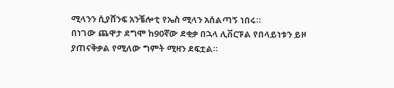ሚላንን ሲያሸንፍ አንቼሎቲ የኤስ ሚላን አሰልጣኝ ነበሩ።
በነገው ጨዋታ ደግሞ ከ90ኛው ደቂቃ በኋላ ሊቨርፑል የበላይነቱን ይዞ ያጠናቅቃል የሚለው ግምት ሚዛን ደፍቷል።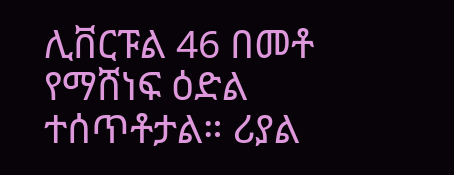ሊቨርፑል 46 በመቶ የማሸነፍ ዕድል ተሰጥቶታል። ሪያል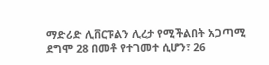ማድሪድ ሊቨርፑልን ሊረታ የሚችልበት አጋጣሚ ደግሞ 28 በመቶ የተገመተ ሲሆን፣ 26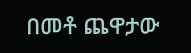በመቶ ጨዋታው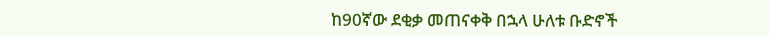ከ90ኛው ደቂቃ መጠናቀቅ በኋላ ሁለቱ ቡድኖች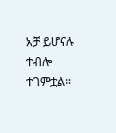አቻ ይሆናሉ ተብሎ ተገምቷል።